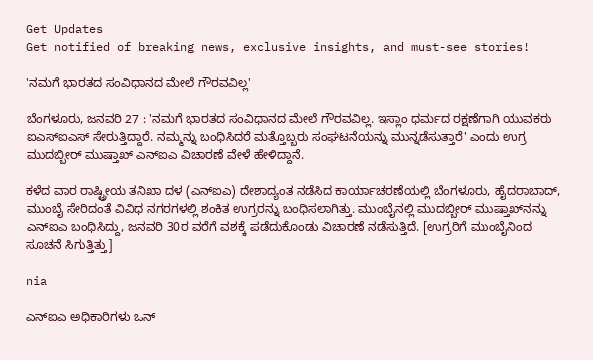Get Updates
Get notified of breaking news, exclusive insights, and must-see stories!

'ನಮಗೆ ಭಾರತದ ಸಂವಿಧಾನದ ಮೇಲೆ ಗೌರವವಿಲ್ಲ'

ಬೆಂಗಳೂರು, ಜನವರಿ 27 : 'ನಮಗೆ ಭಾರತದ ಸಂವಿಧಾನದ ಮೇಲೆ ಗೌರವವಿಲ್ಲ. ಇಸ್ಲಾಂ ಧರ್ಮದ ರಕ್ಷಣೆಗಾಗಿ ಯುವಕರು ಐಎಸ್‌ಐಎಸ್ ಸೇರುತ್ತಿದ್ದಾರೆ. ನಮ್ಮನ್ನು ಬಂಧಿಸಿದರೆ ಮತ್ತೊಬ್ಬರು ಸಂಘಟನೆಯನ್ನು ಮುನ್ನಡೆಸುತ್ತಾರೆ' ಎಂದು ಉಗ್ರ ಮುದಬ್ಬೀರ್ ಮುಷ್ತಾಖ್ ಎನ್‌ಐಎ ವಿಚಾರಣೆ ವೇಳೆ ಹೇಳಿದ್ದಾನೆ.

ಕಳೆದ ವಾರ ರಾಷ್ಟ್ರೀಯ ತನಿಖಾ ದಳ (ಎನ್‌ಐಎ) ದೇಶಾದ್ಯಂತ ನಡೆಸಿದ ಕಾರ್ಯಾಚರಣೆಯಲ್ಲಿ ಬೆಂಗಳೂರು, ಹೈದರಾಬಾದ್, ಮುಂಬೈ ಸೇರಿದಂತೆ ವಿವಿಧ ನಗರಗಳಲ್ಲಿ ಶಂಕಿತ ಉಗ್ರರನ್ನು ಬಂಧಿಸಲಾಗಿತ್ತು. ಮುಂಬೈನಲ್ಲಿ ಮುದಬ್ಬೀರ್ ಮುಷ್ತಾಖ್‌ನನ್ನು ಎನ್‌ಐಎ ಬಂಧಿಸಿದ್ದು, ಜನವರಿ 30ರ ವರೆಗೆ ವಶಕ್ಕೆ ಪಡೆದುಕೊಂಡು ವಿಚಾರಣೆ ನಡೆಸುತ್ತಿದೆ. [ಉಗ್ರರಿಗೆ ಮುಂಬೈನಿಂದ ಸೂಚನೆ ಸಿಗುತ್ತಿತ್ತು]

nia

ಎನ್‌ಐಎ ಅಧಿಕಾರಿಗಳು ಒನ್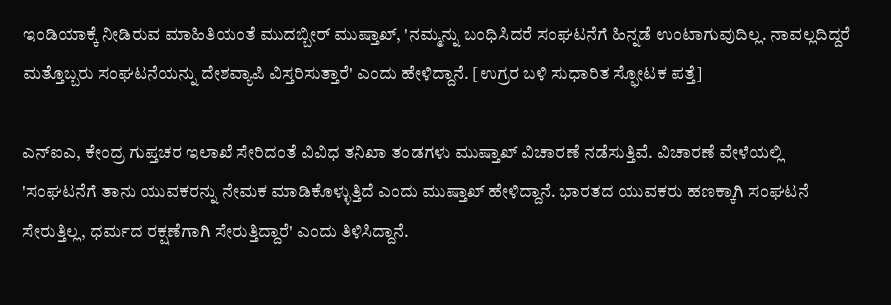ಇಂಡಿಯಾಕ್ಕೆ ನೀಡಿರುವ ಮಾಹಿತಿಯಂತೆ ಮುದಬ್ಬೀರ್ ಮುಷ್ತಾಖ್‌, 'ನಮ್ಮನ್ನು ಬಂಧಿಸಿದರೆ ಸಂಘಟನೆಗೆ ಹಿನ್ನಡೆ ಉಂಟಾಗುವುದಿಲ್ಲ. ನಾವಲ್ಲದಿದ್ದರೆ ಮತ್ತೊಬ್ಬರು ಸಂಘಟನೆಯನ್ನು ದೇಶವ್ಯಾಪಿ ವಿಸ್ತರಿಸುತ್ತಾರೆ' ಎಂದು ಹೇಳಿದ್ದಾನೆ. [ಉಗ್ರರ ಬಳಿ ಸುಧಾರಿತ ಸ್ಫೋಟಕ ಪತ್ತೆ]

ಎನ್‌ಐಎ, ಕೇಂದ್ರ ಗುಪ್ತಚರ ಇಲಾಖೆ ಸೇರಿದಂತೆ ವಿವಿಧ ತನಿಖಾ ತಂಡಗಳು ಮುಷ್ತಾಖ್ ವಿಚಾರಣೆ ನಡೆಸುತ್ತಿವೆ. ವಿಚಾರಣೆ ವೇಳೆಯಲ್ಲಿ 'ಸಂಘಟನೆಗೆ ತಾನು ಯುವಕರನ್ನು ನೇಮಕ ಮಾಡಿಕೊಳ್ಳುತ್ತಿದೆ ಎಂದು ಮುಷ್ತಾಖ್ ಹೇಳಿದ್ದಾನೆ. ಭಾರತದ ಯುವಕರು ಹಣಕ್ಕಾಗಿ ಸಂಘಟನೆ ಸೇರುತ್ತಿಲ್ಲ, ಧರ್ಮದ ರಕ್ಷಣೆಗಾಗಿ ಸೇರುತ್ತಿದ್ದಾರೆ' ಎಂದು ತಿಳಿಸಿದ್ದಾನೆ.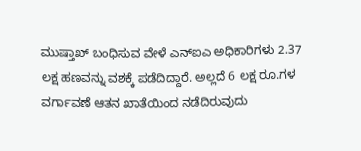ಮುಷ್ತಾಖ್ ಬಂಧಿಸುವ ವೇಳೆ ಎನ್‌ಐಎ ಅಧಿಕಾರಿಗಳು 2.37 ಲಕ್ಷ ಹಣವನ್ನು ವಶಕ್ಕೆ ಪಡೆದಿದ್ದಾರೆ. ಅಲ್ಲದೆ 6 ಲಕ್ಷ ರೂ.ಗಳ ವರ್ಗಾವಣೆ ಆತನ ಖಾತೆಯಿಂದ ನಡೆದಿರುವುದು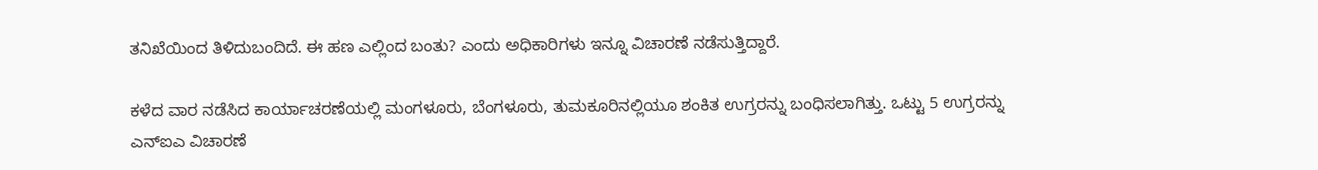ತನಿಖೆಯಿಂದ ತಿಳಿದುಬಂದಿದೆ. ಈ ಹಣ ಎಲ್ಲಿಂದ ಬಂತು? ಎಂದು ಅಧಿಕಾರಿಗಳು ಇನ್ನೂ ವಿಚಾರಣೆ ನಡೆಸುತ್ತಿದ್ದಾರೆ.

ಕಳೆದ ವಾರ ನಡೆಸಿದ ಕಾರ್ಯಾಚರಣೆಯಲ್ಲಿ ಮಂಗಳೂರು, ಬೆಂಗಳೂರು, ತುಮಕೂರಿನಲ್ಲಿಯೂ ಶಂಕಿತ ಉಗ್ರರನ್ನು ಬಂಧಿಸಲಾಗಿತ್ತು. ಒಟ್ಟು 5 ಉಗ್ರರನ್ನು ಎನ್ಐಎ ವಿಚಾರಣೆ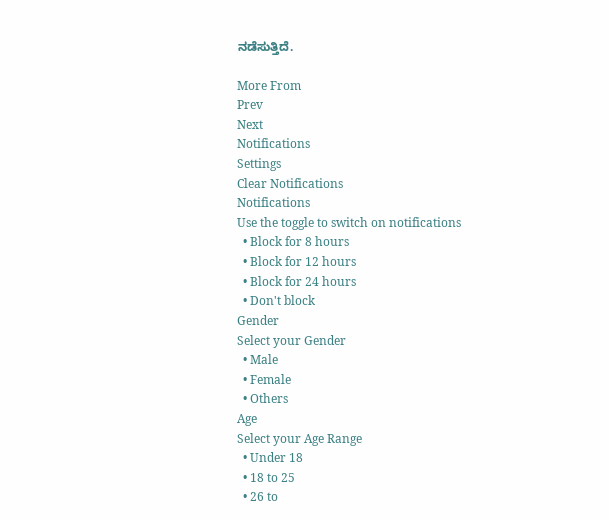ನಡೆಸುತ್ತಿದೆ.

More From
Prev
Next
Notifications
Settings
Clear Notifications
Notifications
Use the toggle to switch on notifications
  • Block for 8 hours
  • Block for 12 hours
  • Block for 24 hours
  • Don't block
Gender
Select your Gender
  • Male
  • Female
  • Others
Age
Select your Age Range
  • Under 18
  • 18 to 25
  • 26 to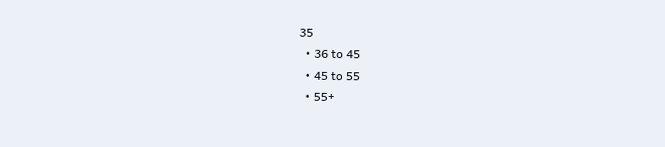35
  • 36 to 45
  • 45 to 55
  • 55+